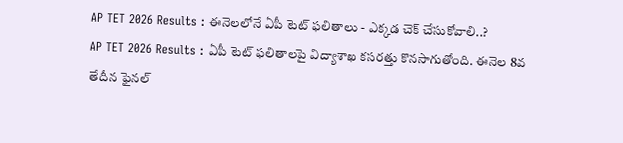AP TET 2026 Results : ఈనెలలోనే ఏపీ టెట్ ఫలితాలు - ఎక్కడ చెక్ చేసుకోవాలి..?
AP TET 2026 Results : ఏపీ టెట్ ఫలితాలపై విద్యాశాఖ కసరత్తు కొనసాగుతోంది. ఈనెల 8వ తేదీన ఫైనల్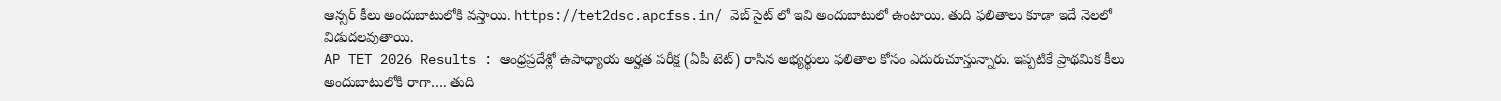ఆన్సర్ కీలు అందుబాటులోకి వస్తాయి. https://tet2dsc.apcfss.in/ వెబ్ సైట్ లో ఇవి అందుబాటులో ఉంటాయి. తుది ఫలితాలు కూడా ఇదే నెలలో విడుదలవుతాయి.
AP TET 2026 Results : ఆంధ్రప్రదేశ్లో ఉపాధ్యాయ అర్హత పరీక్ష (ఏపీ టెట్) రాసిన అభ్యర్థులు ఫలితాల కోసం ఎదురుచూస్తున్నారు. ఇప్పటికే ప్రాథమిక కీలు అందుబాటులోకి రాగా…. తుది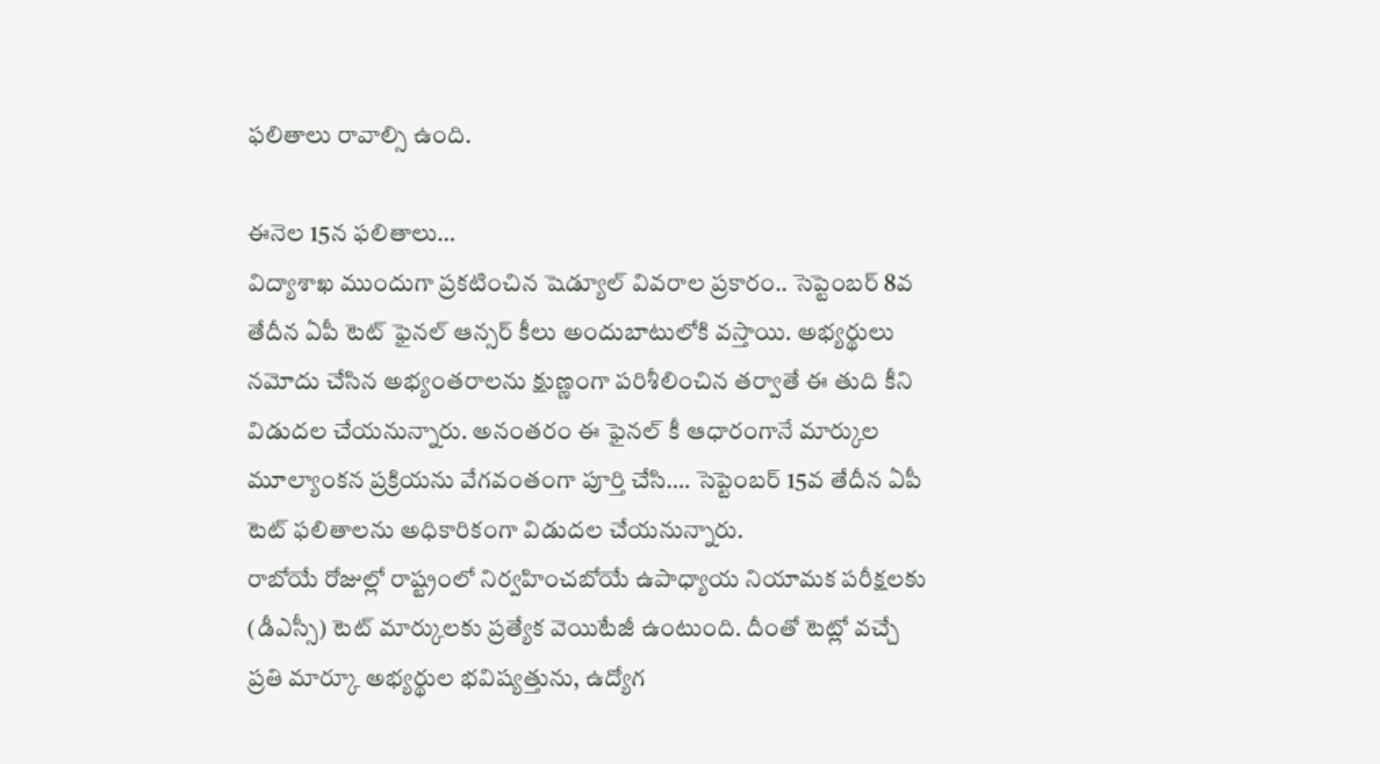ఫలితాలు రావాల్సి ఉంది.

ఈనెల 15న ఫలితాలు…
విద్యాశాఖ ముందుగా ప్రకటించిన షెడ్యూల్ వివరాల ప్రకారం.. సెప్టెంబర్ 8వ తేదీన ఏపీ టెట్ ఫైనల్ ఆన్సర్ కీలు అందుబాటులోకి వస్తాయి. అభ్యర్థులు నమోదు చేసిన అభ్యంతరాలను క్షుణ్ణంగా పరిశీలించిన తర్వాతే ఈ తుది కీని విడుదల చేయనున్నారు. అనంతరం ఈ ఫైనల్ కీ ఆధారంగానే మార్కుల మూల్యాంకన ప్రక్రియను వేగవంతంగా పూర్తి చేసి…. సెప్టెంబర్ 15వ తేదీన ఏపీ టెట్ ఫలితాలను అధికారికంగా విడుదల చేయనున్నారు.
రాబోయే రోజుల్లో రాష్ట్రంలో నిర్వహించబోయే ఉపాధ్యాయ నియామక పరీక్షలకు (డీఎస్సీ) టెట్ మార్కులకు ప్రత్యేక వెయిటేజీ ఉంటుంది. దీంతో టెట్లో వచ్చే ప్రతి మార్కూ అభ్యర్థుల భవిష్యత్తును, ఉద్యోగ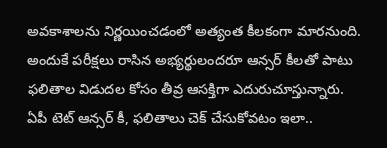అవకాశాలను నిర్ణయించడంలో అత్యంత కీలకంగా మారనుంది. అందుకే పరీక్షలు రాసిన అభ్యర్థులందరూ ఆన్సర్ కీలతో పాటు ఫలితాల విడుదల కోసం తీవ్ర ఆసక్తిగా ఎదురుచూస్తున్నారు.
ఏపీ టెట్ ఆన్సర్ కీ, ఫలితాలు చెక్ చేసుకోవటం ఇలా..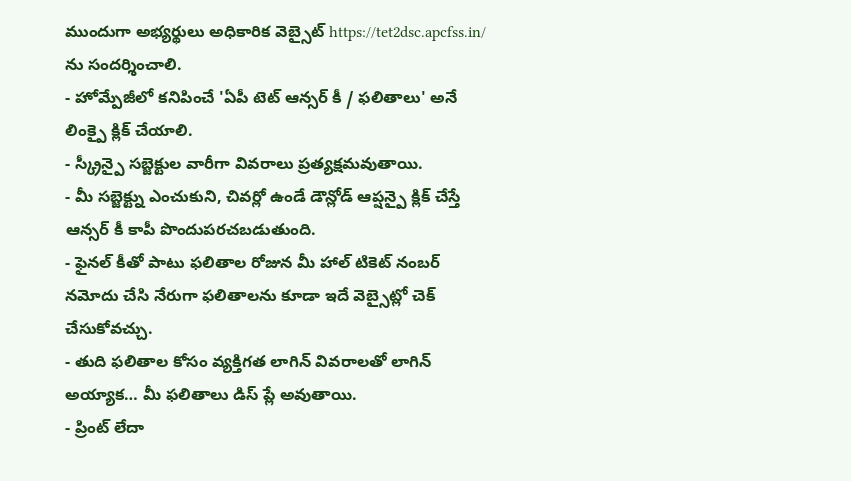ముందుగా అభ్యర్థులు అధికారిక వెబ్సైట్ https://tet2dsc.apcfss.in/ ను సందర్శించాలి.
- హోమ్పేజీలో కనిపించే 'ఏపీ టెట్ ఆన్సర్ కీ / ఫలితాలు' అనే లింక్పై క్లిక్ చేయాలి.
- స్క్రీన్పై సబ్జెక్టుల వారీగా వివరాలు ప్రత్యక్షమవుతాయి.
- మీ సబ్జెక్ట్ను ఎంచుకుని, చివర్లో ఉండే డౌన్లోడ్ ఆప్షన్పై క్లిక్ చేస్తే ఆన్సర్ కీ కాపీ పొందుపరచబడుతుంది.
- ఫైనల్ కీతో పాటు ఫలితాల రోజున మీ హాల్ టికెట్ నంబర్ నమోదు చేసి నేరుగా ఫలితాలను కూడా ఇదే వెబ్సైట్లో చెక్ చేసుకోవచ్చు.
- తుది ఫలితాల కోసం వ్యక్తిగత లాగిన్ వివరాలతో లాగిన్ అయ్యాక… మీ ఫలితాలు డిస్ ప్లే అవుతాయి.
- ప్రింట్ లేదా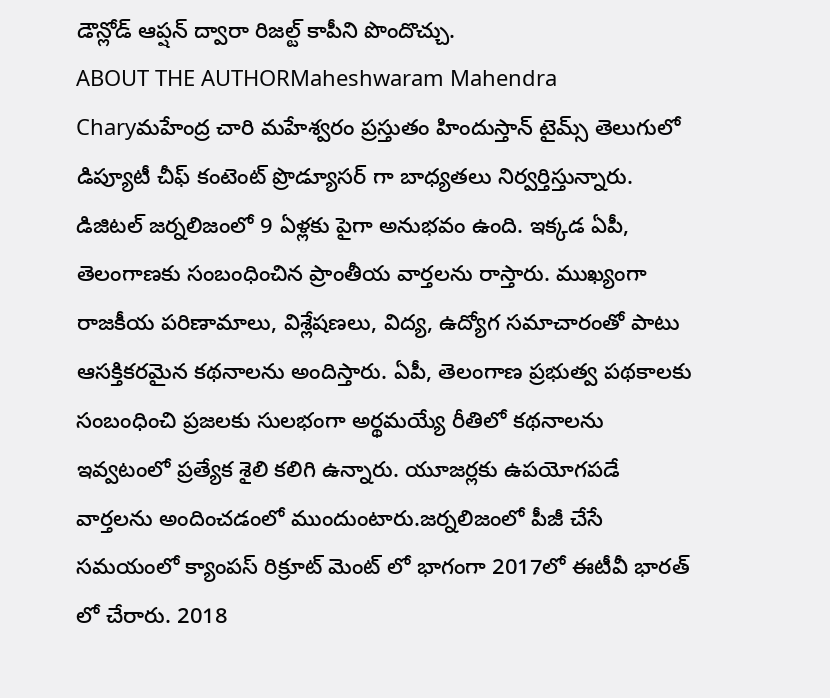డౌన్లోడ్ ఆప్షన్ ద్వారా రిజల్ట్ కాపీని పొందొచ్చు.
ABOUT THE AUTHORMaheshwaram Mahendra Charyమహేంద్ర చారి మహేశ్వరం ప్రస్తుతం హిందుస్తాన్ టైమ్స్ తెలుగులో డిప్యూటీ చీఫ్ కంటెంట్ ప్రొడ్యూసర్ గా బాధ్యతలు నిర్వర్తిస్తున్నారు. డిజిటల్ జర్నలిజంలో 9 ఏళ్లకు పైగా అనుభవం ఉంది. ఇక్కడ ఏపీ, తెలంగాణకు సంబంధించిన ప్రాంతీయ వార్తలను రాస్తారు. ముఖ్యంగా రాజకీయ పరిణామాలు, విశ్లేషణలు, విద్య, ఉద్యోగ సమాచారంతో పాటు ఆసక్తికరమైన కథనాలను అందిస్తారు. ఏపీ, తెలంగాణ ప్రభుత్వ పథకాలకు సంబంధించి ప్రజలకు సులభంగా అర్థమయ్యే రీతిలో కథనాలను ఇవ్వటంలో ప్రత్యేక శైలి కలిగి ఉన్నారు. యూజర్లకు ఉపయోగపడే వార్తలను అందించడంలో ముందుంటారు.జర్నలిజంలో పీజీ చేసే సమయంలో క్యాంపస్ రిక్రూట్ మెంట్ లో భాగంగా 2017లో ఈటీవీ భారత్ లో చేరారు. 2018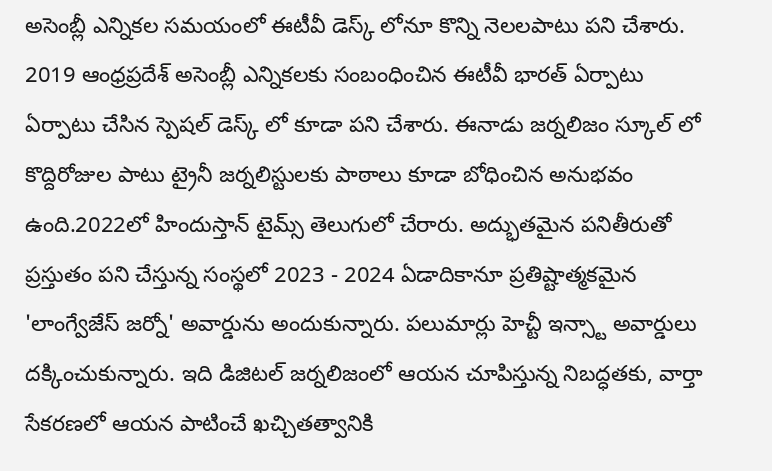అసెంబ్లీ ఎన్నికల సమయంలో ఈటీవీ డెస్క్ లోనూ కొన్ని నెలలపాటు పని చేశారు. 2019 ఆంధ్రప్రదేశ్ అసెంబ్లీ ఎన్నికలకు సంబంధించిన ఈటీవీ భారత్ ఏర్పాటు ఏర్పాటు చేసిన స్పెషల్ డెస్క్ లో కూడా పని చేశారు. ఈనాడు జర్నలిజం స్కూల్ లో కొద్దిరోజుల పాటు ట్రైనీ జర్నలిస్టులకు పాఠాలు కూడా బోధించిన అనుభవం ఉంది.2022లో హిందుస్తాన్ టైమ్స్ తెలుగులో చేరారు. అద్భుతమైన పనితీరుతో ప్రస్తుతం పని చేస్తున్న సంస్థలో 2023 - 2024 ఏడాదికానూ ప్రతిష్టాత్మకమైన 'లాంగ్వేజేస్ జర్నో' అవార్డును అందుకున్నారు. పలుమార్లు హెచ్టీ ఇన్స్టా అవార్డులు దక్కించుకున్నారు. ఇది డిజిటల్ జర్నలిజంలో ఆయన చూపిస్తున్న నిబద్ధతకు, వార్తా సేకరణలో ఆయన పాటించే ఖచ్చితత్వానికి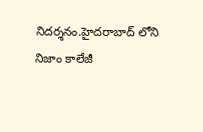నిదర్శనం.హైదరాబాద్ లోని నిజాం కాలేజీ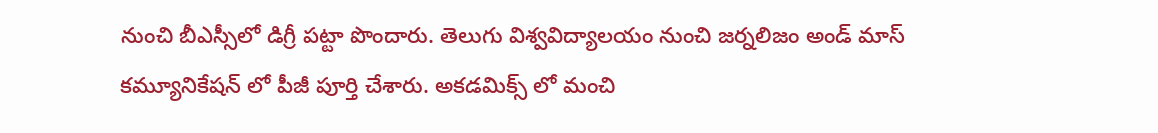నుంచి బీఎస్సీలో డిగ్రీ పట్టా పొందారు. తెలుగు విశ్వవిద్యాలయం నుంచి జర్నలిజం అండ్ మాస్ కమ్యూనికేషన్ లో పీజీ పూర్తి చేశారు. అకడమిక్స్ లో మంచి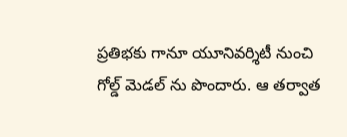ప్రతిభకు గానూ యూనివర్శిటీ నుంచి గోల్డ్ మెడల్ ను పొందారు. ఆ తర్వాత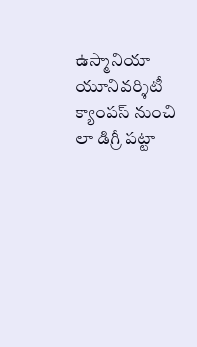ఉస్మానియా యూనివర్శిటీ క్యాంపస్ నుంచి లా డిగ్రీ పట్టా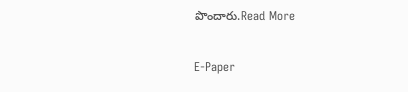పొందారు.Read More

E-Paper